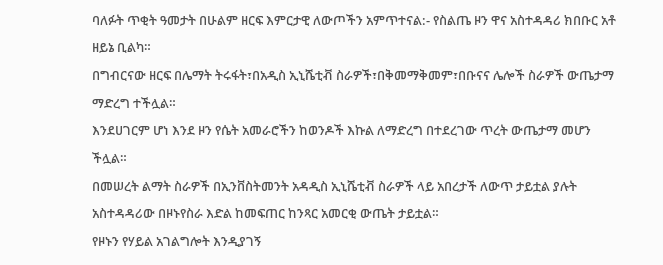ባለፉት ጥቂት ዓመታት በሁልም ዘርፍ እምርታዊ ለውጦችን አምጥተናል:- የስልጤ ዞን ዋና አስተዳዳሪ ክበቡር አቶ ዘይኔ ቢልካ።
በግብርናው ዘርፍ በሌማት ትሩፋት፣በአዲስ ኢኒሼቲቭ ስራዎች፣በቅመማቅመም፣በቡናና ሌሎች ስራዎች ውጤታማ ማድረግ ተችሏል።
እንደሀገርም ሆነ እንደ ዞን የሴት አመራሮችን ከወንዶች እኩል ለማድረግ በተደረገው ጥረት ውጤታማ መሆን ችሏል።
በመሠረት ልማት ስራዎች በኢንቨስትመንት አዳዲስ ኢኒሼቲቭ ስራዎች ላይ አበረታች ለውጥ ታይቷል ያሉት አስተዳዳሪው በዞኑየስራ እድል ከመፍጠር ከንጻር አመርቂ ውጤት ታይቷል።
የዞኑን የሃይል አገልግሎት እንዲያገኝ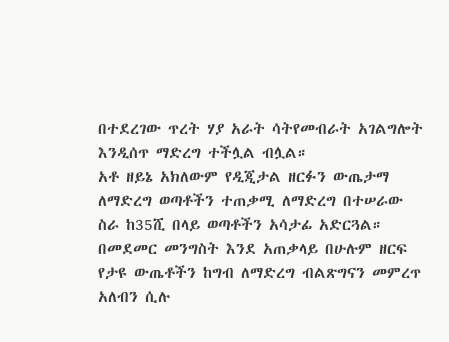በተደረገው ጥረት ሃያ አራት ሳትየመብራት አገልግሎት እንዲሰጥ ማድረግ ተችሏል ብሏል።
አቶ ዘይኔ አክለውም የዲጂታል ዘርፉን ውጤታማ ለማድረግ ወጣቶችን ተጠቃሚ ለማድረግ በተሠራው ስራ ከ35ሺ በላይ ወጣቶችን አሳታፊ አድርጓል።
በመደመር መንግስት እንደ አጠቃላይ በሁሉም ዘርፍ የታዩ ውጤቶችን ከግብ ለማድረግ ብልጽግናን መምረጥ አለብን ሲሉ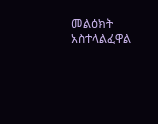መልዕክት አስተላልፈዋል